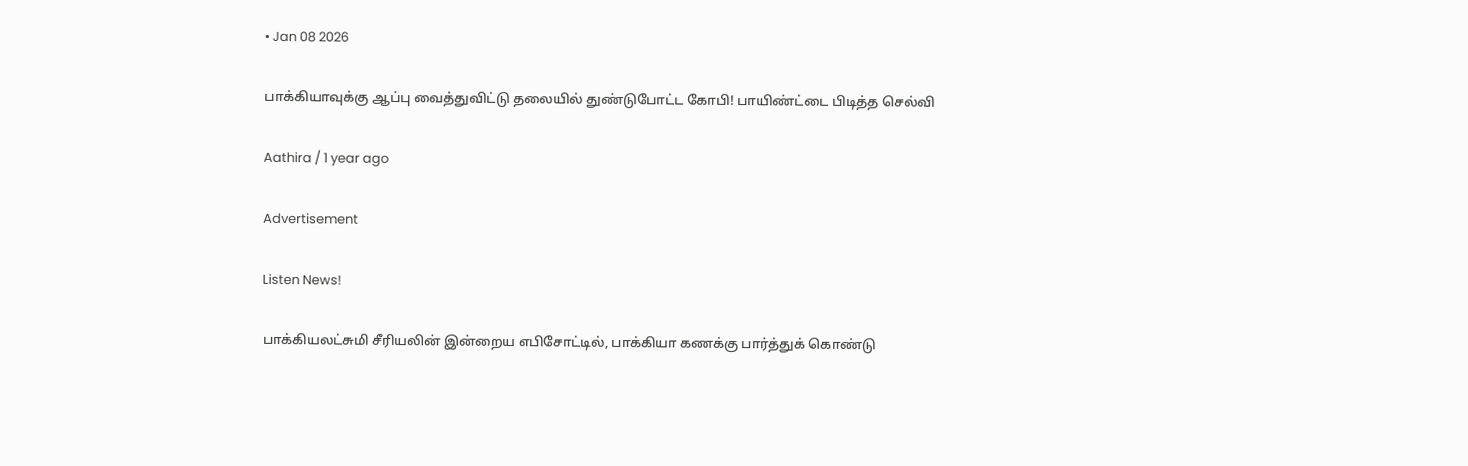• Jan 08 2026

பாக்கியாவுக்கு ஆப்பு வைத்துவிட்டு தலையில் துண்டுபோட்ட கோபி! பாயிண்ட்டை பிடித்த செல்வி

Aathira / 1 year ago

Advertisement

Listen News!

பாக்கியலட்சுமி சீரியலின் இன்றைய எபிசோட்டில், பாக்கியா கணக்கு பார்த்துக் கொண்டு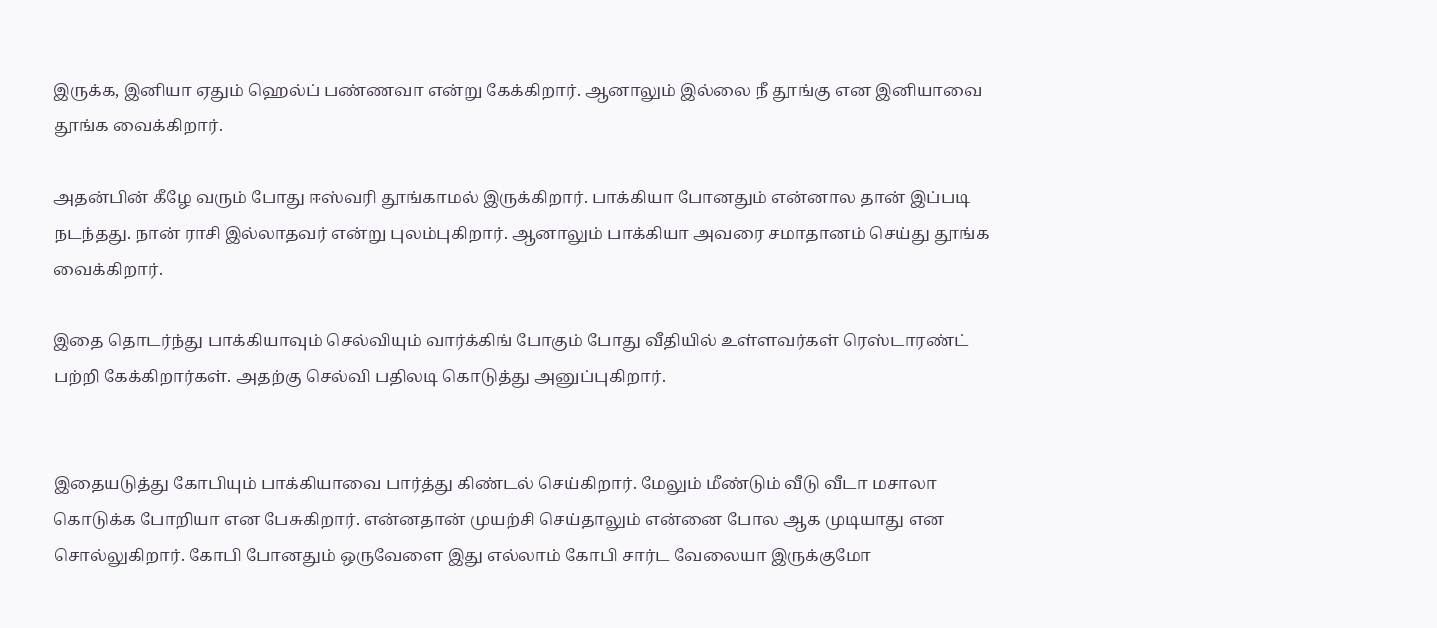இருக்க, இனியா ஏதும் ஹெல்ப் பண்ணவா என்று கேக்கிறார். ஆனாலும் இல்லை நீ தூங்கு என இனியாவை தூங்க வைக்கிறார்.

அதன்பின் கீழே வரும் போது ஈஸ்வரி தூங்காமல் இருக்கிறார். பாக்கியா போனதும் என்னால தான் இப்படி நடந்தது. நான் ராசி இல்லாதவர் என்று புலம்புகிறார். ஆனாலும் பாக்கியா அவரை சமாதானம் செய்து தூங்க வைக்கிறார்.

இதை தொடர்ந்து பாக்கியாவும் செல்வியும் வார்க்கிங் போகும் போது வீதியில் உள்ளவர்கள் ரெஸ்டாரண்ட் பற்றி கேக்கிறார்கள். அதற்கு செல்வி பதிலடி கொடுத்து அனுப்புகிறார்.


இதையடுத்து கோபியும் பாக்கியாவை பார்த்து கிண்டல் செய்கிறார். மேலும் மீண்டும் வீடு வீடா மசாலா கொடுக்க போறியா என பேசுகிறார். என்னதான் முயற்சி செய்தாலும் என்னை போல ஆக முடியாது என சொல்லுகிறார். கோபி போனதும் ஒருவேளை இது எல்லாம் கோபி சார்ட வேலையா இருக்குமோ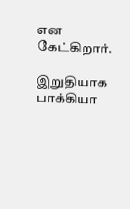என கேட்கிறார்.

இறுதியாக பாக்கியா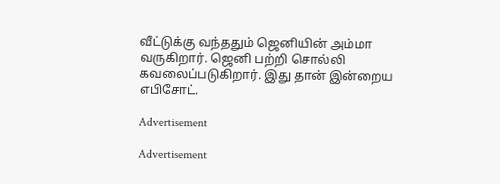வீட்டுக்கு வந்ததும் ஜெனியின் அம்மா வருகிறார். ஜெனி பற்றி சொல்லி கவலைப்படுகிறார். இது தான் இன்றைய எபிசோட்.

Advertisement

Advertisement